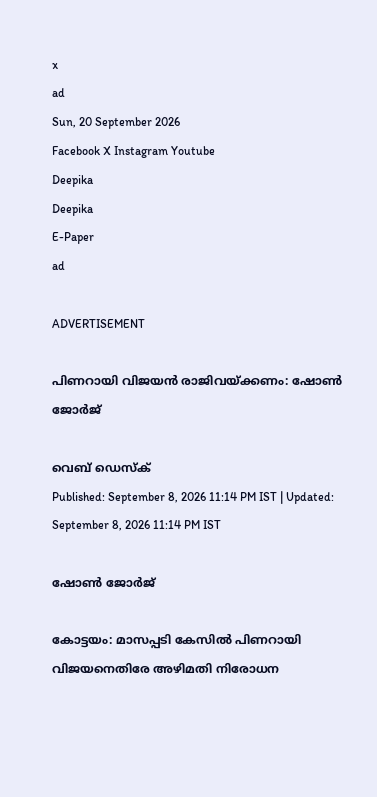x
ad
Sun, 20 September 2026
Facebook X Instagram Youtube
Deepika
Deepika
E-Paper
ad

ADVERTISEMENT

പിണറായി വിജയന്‍ രാജിവയ്ക്കണം: ഷോണ്‍ ജോര്‍ജ്

വെബ് ഡെസ്ക്
Published: September 8, 2026 11:14 PM IST | Updated: September 8, 2026 11:14 PM IST

ഷോൺ ജോർജ്

കോട്ടയം: മാസപ്പടി കേസില്‍ പിണറായി വിജയനെതിരേ അഴിമതി നിരോധന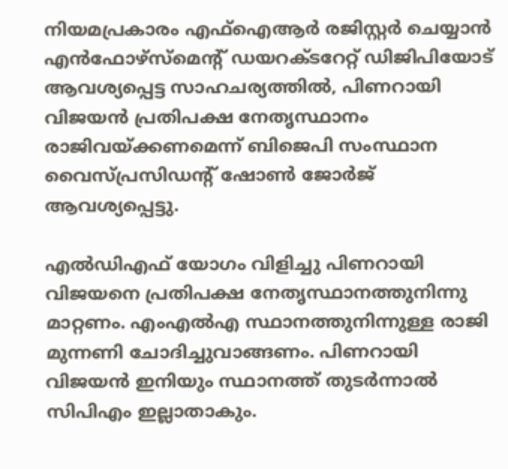നിയമപ്രകാരം എഫ്‌ഐആര്‍ രജിസ്റ്റര്‍ ചെയ്യാന്‍ എന്‍ഫോഴ്‌സ്‌മെന്‍റ് ഡയറക്ടറേറ്റ് ഡിജിപിയോട് ആവശ്യപ്പെട്ട സാഹചര്യത്തില്‍, പിണറായി വിജയന്‍ പ്രതിപക്ഷ നേതൃസ്ഥാനം രാജിവയ്ക്കണമെന്ന് ബിജെപി സംസ്ഥാന വൈസ്പ്രസിഡന്‍റ് ഷോണ്‍ ജോര്‍ജ് ആവശ്യപ്പെട്ടു.

എല്‍ഡിഎഫ് യോഗം വിളിച്ചു പിണറായി വിജയനെ പ്രതിപക്ഷ നേതൃസ്ഥാനത്തുനിന്നു മാറ്റണം. എംഎല്‍എ സ്ഥാനത്തുനിന്നുള്ള രാജി മുന്നണി ചോദിച്ചുവാങ്ങണം. പിണറായി വിജയന്‍ ഇനിയും സ്ഥാനത്ത് തുടര്‍ന്നാല്‍ സിപിഎം ഇല്ലാതാകും.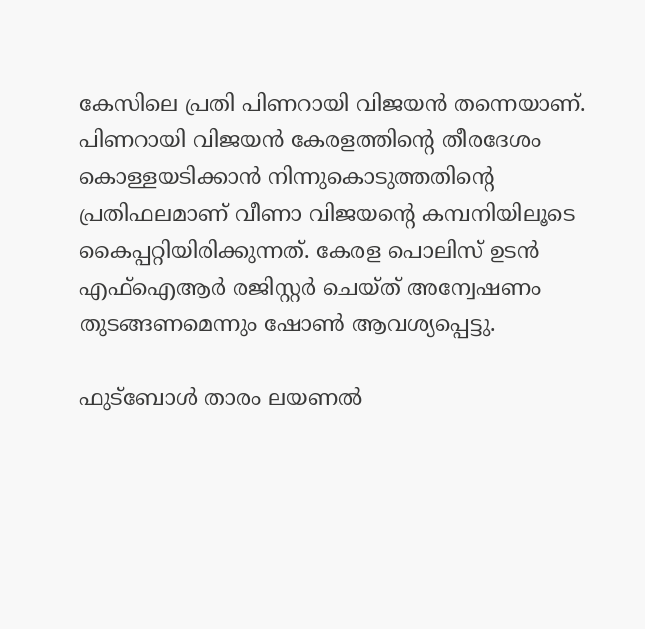കേസിലെ പ്രതി പിണറായി വിജയന്‍ തന്നെയാണ്. പിണറായി വിജയന്‍ കേരളത്തിന്‍റെ തീരദേശം കൊള്ളയടിക്കാന്‍ നിന്നുകൊടുത്തതിന്‍റെ പ്രതിഫലമാണ് വീണാ വിജയന്‍റെ കമ്പനിയിലൂടെ കൈപ്പറ്റിയിരിക്കുന്നത്. കേരള പൊലിസ് ഉടന്‍ എഫ്‌ഐആര്‍ രജിസ്റ്റര്‍ ചെയ്ത് അന്വേഷണം തുടങ്ങണമെന്നും ഷോണ്‍ ആവശ്യപ്പെട്ടു.

ഫുട്‌ബോള്‍ താരം ലയണല്‍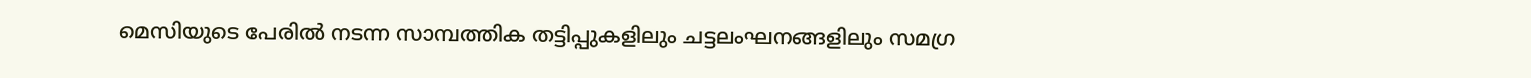മെസിയുടെ പേരില്‍ നടന്ന സാമ്പത്തിക തട്ടിപ്പുകളിലും ചട്ടലംഘനങ്ങളിലും സമഗ്ര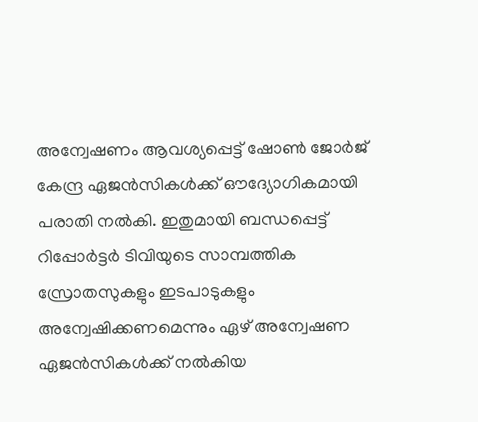അന്വേഷണം ആവശ്യപ്പെട്ട് ഷോണ്‍ ജോര്‍ജ് കേന്ദ്ര ഏജന്‍സികള്‍ക്ക് ഔദ്യോഗികമായി പരാതി നല്‍കി. ഇതുമായി ബന്ധപ്പെട്ട് റിപ്പോര്‍ട്ടര്‍ ടിവിയുടെ സാമ്പത്തിക സ്രോതസുകളും ഇടപാടുകളും അന്വേഷിക്കണമെന്നും ഏഴ് അന്വേഷണ ഏജന്‍സികള്‍ക്ക് നല്‍കിയ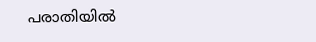പരാതിയില്‍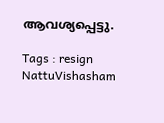ആവശ്യപ്പെട്ടു.

Tags : resign NattuVishasham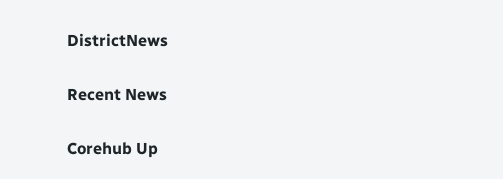DistrictNews

Recent News

Corehub Up